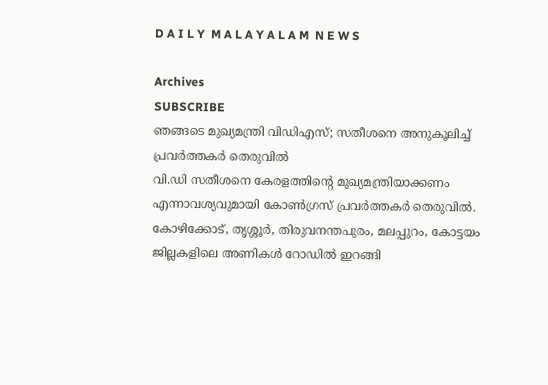D A I L Y  M A L A Y A L A M  N E W S

Archives
SUBSCRIBE
ഞങ്ങടെ മുഖ്യമന്ത്രി വിഡിഎസ്; സതീശനെ അനുകൂലിച്ച് പ്രവർത്തകർ തെരുവിൽ
വി.ഡി സതീശനെ കേരളത്തിന്റെ മുഖ്യമന്ത്രിയാക്കണം എന്നാവശ്യവുമായി കോൺഗ്രസ് പ്രവർത്തകർ തെരുവിൽ. കോഴിക്കോട്, തൃശ്ശൂർ, തിരുവനന്തപുരം, മലപ്പുറം, കോട്ടയം ജില്ലകളിലെ അണികൾ റോഡിൽ ഇറങ്ങി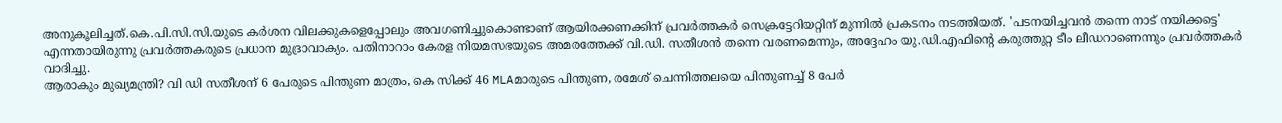അനുകൂലിച്ചത്.കെ.പി.സി.സി.യുടെ കർശന വിലക്കുകളെപ്പോലും അവഗണിച്ചുകൊണ്ടാണ് ആയിരക്കണക്കിന് പ്രവർത്തകർ സെക്രട്ടേറിയറ്റിന് മുന്നിൽ പ്രകടനം നടത്തിയത്. 'പടനയിച്ചവൻ തന്നെ നാട് നയിക്കട്ടെ' എന്നതായിരുന്നു പ്രവർത്തകരുടെ പ്രധാന മുദ്രാവാക്യം. പതിനാറാം കേരള നിയമസഭയുടെ അമരത്തേക്ക് വി.ഡി. സതീശൻ തന്നെ വരണമെന്നും, അദ്ദേഹം യു.ഡി.എഫിന്റെ കരുത്തുറ്റ ടീം ലീഡറാണെന്നും പ്രവർത്തകർ വാദിച്ചു.
ആരാകും മുഖ്യമന്ത്രി? വി ഡി സതീശന് 6 പേരുടെ പിന്തുണ മാത്രം, കെ സിക്ക് 46 MLAമാരുടെ പിന്തുണ, രമേശ് ചെന്നിത്തലയെ പിന്തുണച്ച് 8 പേർ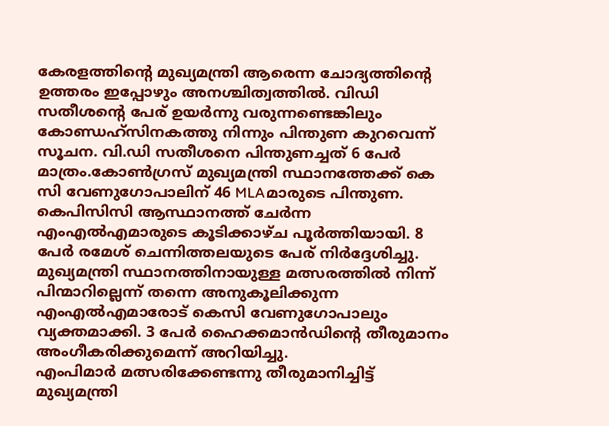കേരളത്തിന്റെ മുഖ്യമന്ത്രി ആരെന്ന ചോദ്യത്തിന്റെ ഉത്തരം ഇപ്പോഴും അനശ്ചിത്വത്തിൽ. വിഡി സതീശന്റെ പേര് ഉയർന്നു വരുന്നണ്ടെങ്കിലും കോണ്ഡഹ്സിനകത്തു നിന്നും പിന്തുണ കുറവെന്ന് സൂചന. വി.ഡി സതീശനെ പിന്തുണച്ചത് 6 പേർ മാത്രം.കോൺഗ്രസ് മുഖ്യമന്ത്രി സ്ഥാനത്തേക്ക് കെ സി വേണുഗോപാലിന് 46 MLAമാരുടെ പിന്തുണ. കെപിസിസി ആസ്ഥാനത്ത് ചേര്‍ന്ന എംഎല്‍എമാരുടെ കൂടിക്കാഴ്ച പൂർത്തിയായി. 8 പേർ രമേശ് ചെന്നിത്തലയുടെ പേര് നിർദ്ദേശിച്ചു. മുഖ്യമന്ത്രി സ്ഥാനത്തിനായുള്ള മത്സരത്തിൽ നിന്ന് പിന്മാറില്ലെന്ന് തന്നെ അനുകൂലിക്കുന്ന എംഎൽഎമാരോട് കെസി വേണുഗോപാലും വ്യക്തമാക്കി. 3 പേർ ഹൈക്കമാൻഡിൻ്റെ തീരുമാനം അംഗീകരിക്കുമെന്ന് അറിയിച്ചു.
എംപിമാര്‍ മത്സരിക്കേണ്ടന്നു തീരുമാനിച്ചിട്ട് മുഖ്യമന്ത്രി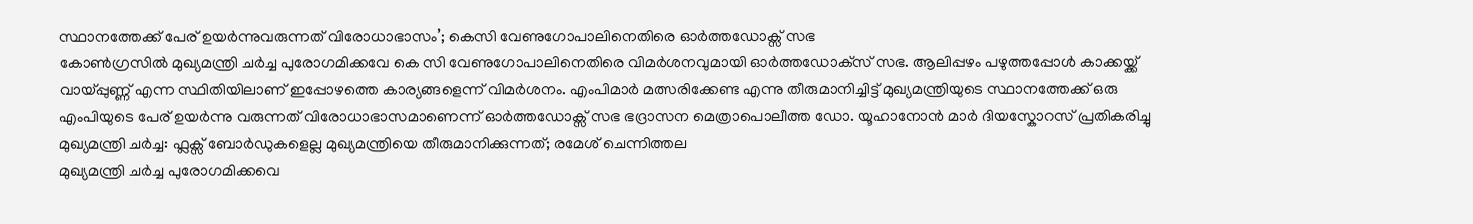സ്ഥാനത്തേക്ക് പേര് ഉയര്‍ന്നുവരുന്നത് വിരോധാഭാസം’; കെസി വേണുഗോപാലിനെതിരെ ഓർത്തഡോക്സ് സഭ
കോൺഗ്രസിൽ മുഖ്യമന്ത്രി ചർച്ച പുരോഗമിക്കവേ കെ സി വേണുഗോപാലിനെതിരെ വിമര്‍ശനവുമായി ഓര്‍ത്തഡോക്‌സ് സഭ. ആലിപ്പഴം പഴുത്തപ്പോള്‍ കാക്കയ്ക്ക് വായ്പ്പുണ്ണ് എന്ന സ്ഥിതിയിലാണ് ഇപ്പോഴത്തെ കാര്യങ്ങളെന്ന് വിമർശനം. എംപിമാര്‍ മത്സരിക്കേണ്ട എന്നു തീരുമാനിച്ചിട്ട് മുഖ്യമന്ത്രിയുടെ സ്ഥാനത്തേക്ക് ഒരു എംപിയുടെ പേര് ഉയര്‍ന്നു വരുന്നത് വിരോധാഭാസമാണെന്ന് ഓർത്തഡോക്സ് സഭ ഭദ്രാസന മെത്രാപൊലീത്ത ഡോ. യൂഹാനോൻ മാർ ദിയസ്കോറസ് പ്രതികരിച്ചു
മുഖ്യമന്ത്രി ചർച്ച: ഫ്ലക്സ് ബോർഡുകളെല്ല മുഖ്യമന്ത്രിയെ തീരുമാനിക്കുന്നത്; രമേശ് ചെന്നിത്തല
മുഖ്യമന്ത്രി ചർച്ച പുരോഗമിക്കവെ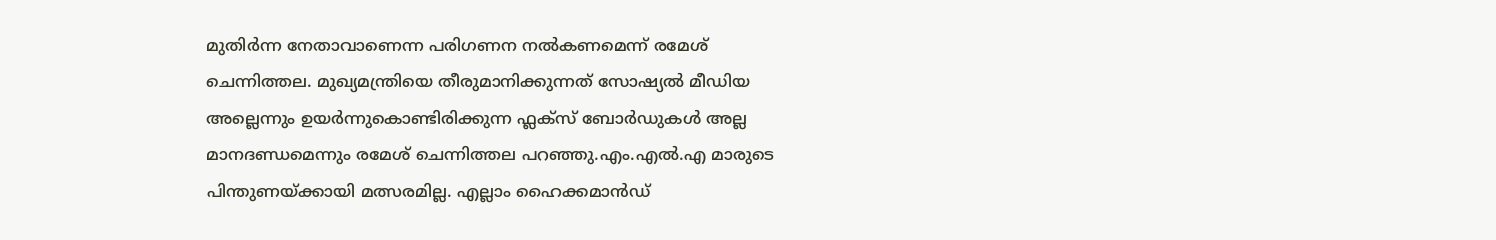മുതിർന്ന നേതാവാണെന്ന പരിഗണന നൽകണമെന്ന് രമേശ് ചെന്നിത്തല. മുഖ്യമന്ത്രിയെ തീരുമാനിക്കുന്നത് സോഷ്യൽ മീഡിയ അല്ലെന്നും ഉയർന്നുകൊണ്ടിരിക്കുന്ന ഫ്ലക്സ് ബോർഡുകൾ അല്ല മാനദണ്ഡമെന്നും രമേശ് ചെന്നിത്തല പറഞ്ഞു.എം.എൽ.എ മാരുടെ പിന്തുണയ്ക്കായി മത്സരമില്ല. എല്ലാം ഹൈക്കമാൻഡ്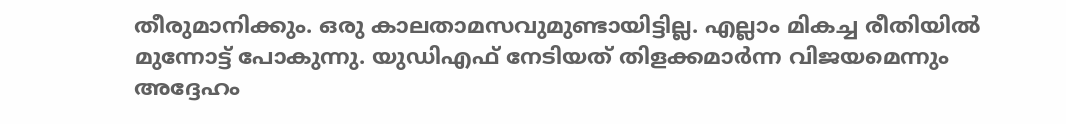തീരുമാനിക്കും. ഒരു കാലതാമസവുമുണ്ടായിട്ടില്ല. എല്ലാം മികച്ച രീതിയിൽ മുന്നോട്ട് പോകുന്നു. യുഡിഎഫ് നേടിയത് തിളക്കമാർന്ന വിജയമെന്നും അദ്ദേഹം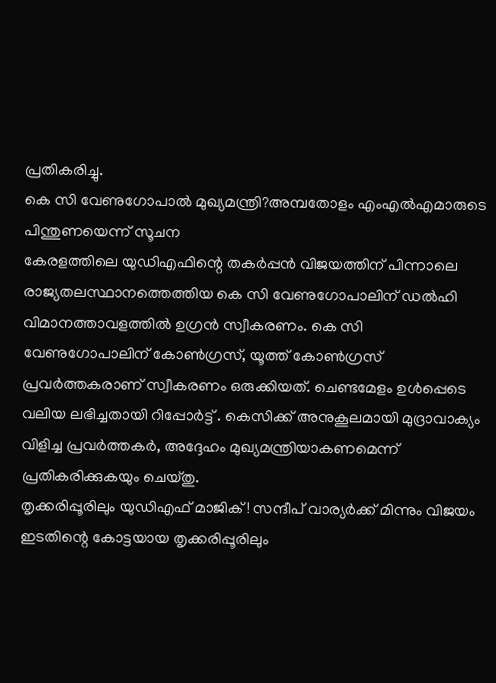പ്രതികരിച്ചു.
കെ സി വേണുഗോപാൽ മുഖ്യമന്ത്രി?അമ്പതോളം എംഎൽഎമാരുടെ പിന്തുണയെന്ന് സൂചന
കേരളത്തിലെ യുഡിഎഫിന്റെ തകർപ്പൻ വിജയത്തിന് പിന്നാലെ രാജ്യതലസ്ഥാനത്തെത്തിയ കെ സി വേണുഗോപാലിന് ഡൽഹി വിമാനത്താവളത്തിൽ ഉഗ്രൻ സ്വീകരണം. കെ സി വേണുഗോപാലിന് കോൺഗ്രസ്, യൂത്ത് കോൺഗ്രസ് പ്രവർത്തകരാണ് സ്വീകരണം ഒരുക്കിയത്. ചെണ്ടമേളം ഉള്‍പ്പെടെ വലിയ ലഭിച്ചതായി റിപ്പോർട്ട് . കെസിക്ക് അനുകൂലമായി മുദ്രാവാക്യം വിളിച്ച പ്രവർത്തകർ, അദ്ദേഹം മുഖ്യമന്ത്രിയാകണമെന്ന് പ്രതികരിക്കുകയും ചെയ്തു.
തൃക്കരിപ്പൂരിലും യുഡിഎഫ് മാജിക്! സന്ദീപ് വാര്യർക്ക് മിന്നും വിജയം
ഇടതിന്റെ കോട്ടയായ തൃക്കരിപ്പൂരിലും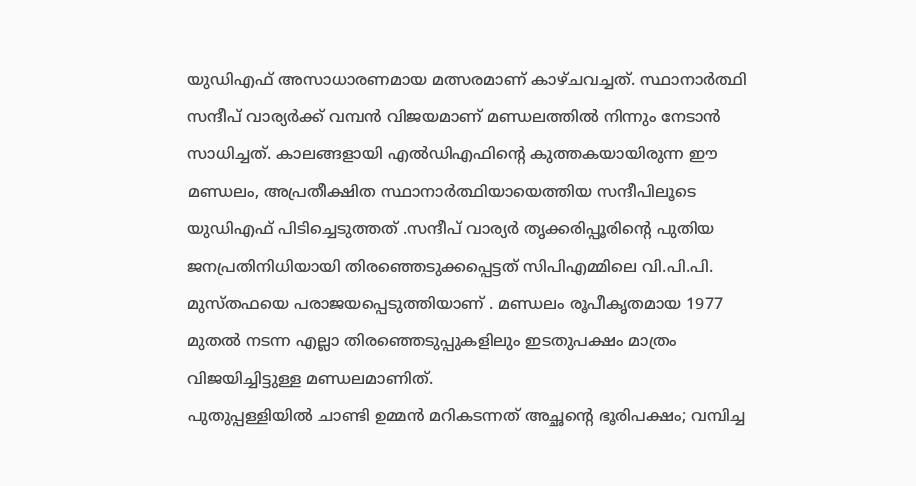യുഡിഎഫ് അസാധാരണമായ മത്സരമാണ് കാഴ്ചവച്ചത്. സ്ഥാനാർത്ഥി സന്ദീപ് വാര്യർക്ക് വമ്പൻ വിജയമാണ് മണ്ഡലത്തിൽ നിന്നും നേടാൻ സാധിച്ചത്. കാലങ്ങളായി എൽഡിഎഫിന്റെ കുത്തകയായിരുന്ന ഈ മണ്ഡലം, അപ്രതീക്ഷിത സ്ഥാനാർത്ഥിയായെത്തിയ സന്ദീപിലൂടെ യുഡിഎഫ് പിടിച്ചെടുത്തത് .സന്ദീപ് വാര്യർ തൃക്കരിപ്പൂരിന്റെ പുതിയ ജനപ്രതിനിധിയായി തിരഞ്ഞെടുക്കപ്പെട്ടത് സിപിഎമ്മിലെ വി.പി.പി. മുസ്തഫയെ പരാജയപ്പെടുത്തിയാണ് . മണ്ഡലം രൂപീകൃതമായ 1977 മുതൽ നടന്ന എല്ലാ തിരഞ്ഞെടുപ്പുകളിലും ഇടതുപക്ഷം മാത്രം വിജയിച്ചിട്ടുള്ള മണ്ഡലമാണിത്.
പുതുപ്പള്ളിയിൽ ചാണ്ടി ഉമ്മൻ മറികടന്നത് അച്ഛന്റെ ഭൂരിപക്ഷം; വമ്പിച്ച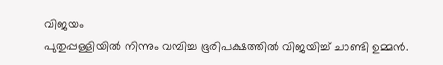വിജയം
പുതുപ്പള്ളിയിൽ നിന്നും വമ്പിച്ച ഭൂരിപക്ഷത്തിൽ വിജയിച്ച് ചാണ്ടി ഉമ്മൻ.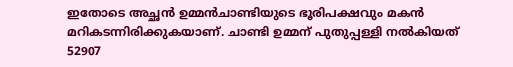ഇതോടെ അച്ഛൻ ഉമ്മൻചാണ്ടിയുടെ ഭൂരിപക്ഷവും മകൻ മറികടന്നിരിക്കുകയാണ്. ചാണ്ടി ഉമ്മന് പുതുപ്പള്ളി നൽകിയത് 52907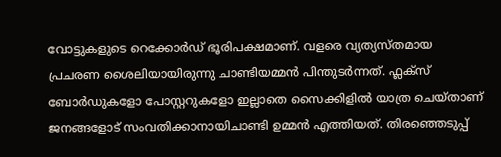വോട്ടുകളുടെ റെക്കോർഡ് ഭൂരിപക്ഷമാണ്. വളരെ വ്യത്യസ്തമായ പ്രചരണ ശൈലിയായിരുന്നു ചാണ്ടിയമ്മൻ പിന്തുടർന്നത്. ഫ്ലക്സ് ബോർഡുകളോ പോസ്റ്ററുകളോ ഇല്ലാതെ സൈക്കിളിൽ യാത്ര ചെയ്താണ് ജനങ്ങളോട് സംവതിക്കാനായിചാണ്ടി ഉമ്മൻ എത്തിയത്. തിരഞ്ഞെടുപ്പ്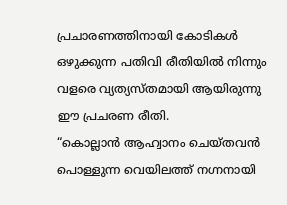പ്രചാരണത്തിനായി കോടികൾ ഒഴുക്കുന്ന പതിവി രീതിയിൽ നിന്നും വളരെ വ്യത്യസ്തമായി ആയിരുന്നു ഈ പ്രചരണ രീതി.
“കൊല്ലാൻ ആഹ്വാനം ചെയ്തവൻ പൊള്ളുന്ന വെയിലത്ത് നഗ്നനായി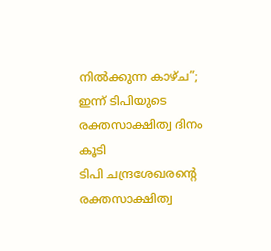നിൽക്കുന്ന കാഴ്ച”; ഇന്ന് ടിപിയുടെ രക്തസാക്ഷിത്വ ദിനം കൂടി
ടിപി ചന്ദ്രശേഖരന്റെ രക്തസാക്ഷിത്വ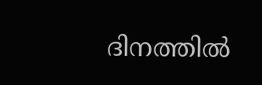ദിനത്തിൽ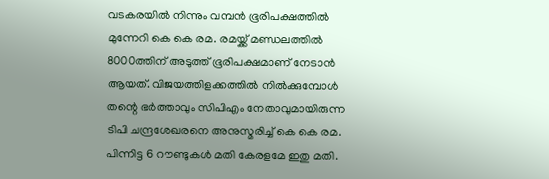വടകരയിൽ നിന്നും വമ്പൻ ഭൂരിപക്ഷത്തിൽ മുന്നേറി കെ കെ രമ. രമയ്ക്ക് മണ്ഡലത്തിൽ 8000ത്തിന് അടുത്ത് ഭൂരിപക്ഷമാണ് നേടാൻ ആയത്. വിജയത്തിളക്കത്തിൽ നിൽക്കുമ്പോൾ തന്റെ ഭർത്താവും സിപിഎം നേതാവുമായിരുന്ന ടിപി ചന്ദ്രശേഖരനെ അനുസ്മരിച്ച് കെ കെ രമ. പിന്നിട്ട 6 റൗണ്ടുകൾ മതി കേരളമേ ഇതു മതി.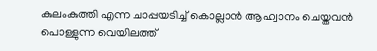കുലംകുത്തി എന്ന ചാപ്പയടിച്ച് കൊല്ലാൻ ആഹ്വാനം ചെയ്തവൻ പൊള്ളുന്ന വെയിലത്ത്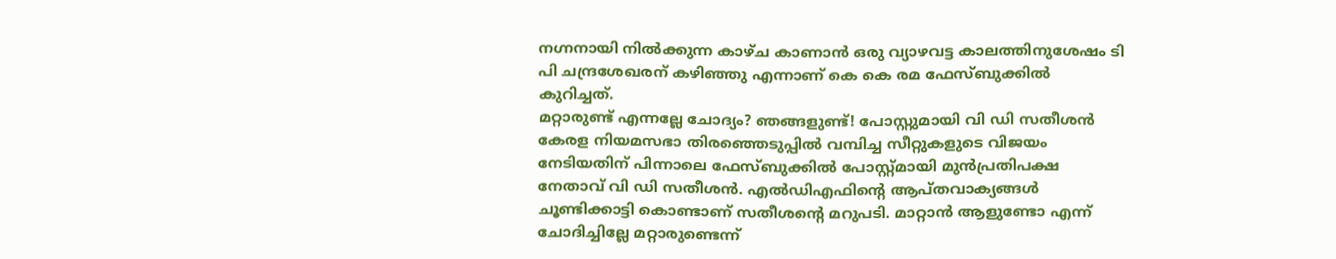നഗ്നനായി നിൽക്കുന്ന കാഴ്ച കാണാൻ ഒരു വ്യാഴവട്ട കാലത്തിനുശേഷം ടി പി ചന്ദ്രശേഖരന് കഴിഞ്ഞു എന്നാണ് കെ കെ രമ ഫേസ്ബുക്കിൽ കുറിച്ചത്.
മറ്റാരുണ്ട് എന്നല്ലേ ചോദ്യം? ഞങ്ങളുണ്ട്! പോസ്റ്റുമായി വി ഡി സതീശൻ
കേരള നിയമസഭാ തിരഞ്ഞെടുപ്പിൽ വമ്പിച്ച സീറ്റുകളുടെ വിജയം നേടിയതിന് പിന്നാലെ ഫേസ്ബുക്കിൽ പോസ്റ്റ്മായി മുൻപ്രതിപക്ഷ നേതാവ് വി ഡി സതീശൻ. എൽഡിഎഫിന്റെ ആപ്തവാക്യങ്ങൾ ചൂണ്ടിക്കാട്ടി കൊണ്ടാണ് സതീശന്റെ മറുപടി. മാറ്റാൻ ആളുണ്ടോ എന്ന് ചോദിച്ചില്ലേ മറ്റാരുണ്ടെന്ന്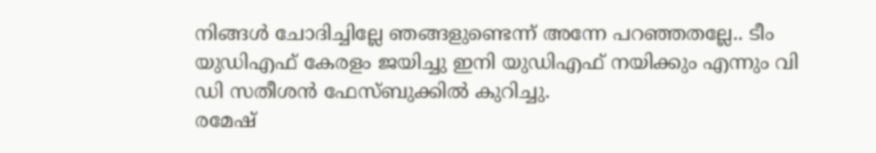നിങ്ങൾ ചോദിച്ചില്ലേ ഞങ്ങളുണ്ടെന്ന് അന്നേ പറഞ്ഞതല്ലേ.. ടീം യുഡിഎഫ് കേരളം ജയിച്ചു ഇനി യുഡിഎഫ് നയിക്കും എന്നും വി ഡി സതീശൻ ഫേസ്ബുക്കിൽ കുറിച്ചു.
രമേഷ്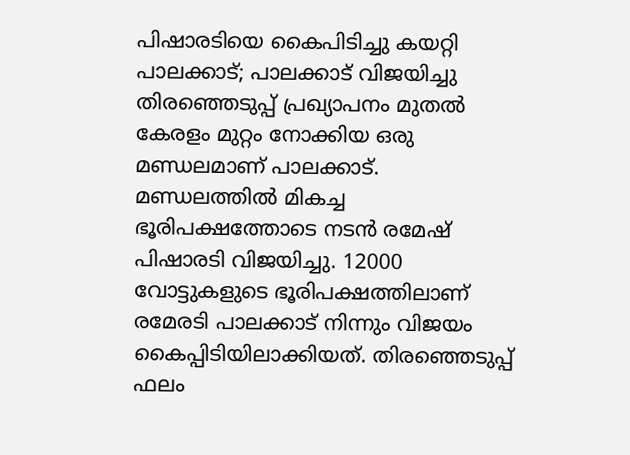പിഷാരടിയെ കൈപിടിച്ചു കയറ്റി പാലക്കാട്; പാലക്കാട് വിജയിച്ചു
തിരഞ്ഞെടുപ്പ് പ്രഖ്യാപനം മുതൽ കേരളം മുറ്റം നോക്കിയ ഒരു മണ്ഡലമാണ് പാലക്കാട്. മണ്ഡലത്തിൽ മികച്ച ഭൂരിപക്ഷത്തോടെ നടൻ രമേഷ് പിഷാരടി വിജയിച്ചു. 12000 വോട്ടുകളുടെ ഭൂരിപക്ഷത്തിലാണ് രമേരടി പാലക്കാട് നിന്നും വിജയം കൈപ്പിടിയിലാക്കിയത്. തിരഞ്ഞെടുപ്പ് ഫലം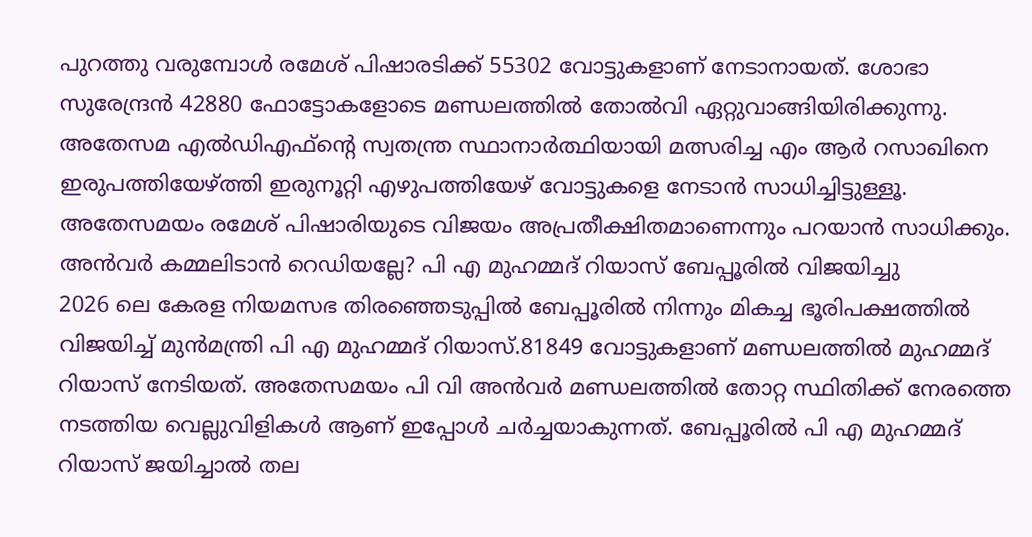പുറത്തു വരുമ്പോൾ രമേശ് പിഷാരടിക്ക് 55302 വോട്ടുകളാണ് നേടാനായത്. ശോഭാ സുരേന്ദ്രൻ 42880 ഫോട്ടോകളോടെ മണ്ഡലത്തിൽ തോൽവി ഏറ്റുവാങ്ങിയിരിക്കുന്നു. അതേസമ എൽഡിഎഫ്ന്റെ സ്വതന്ത്ര സ്ഥാനാർത്ഥിയായി മത്സരിച്ച എം ആർ റസാഖിനെ ഇരുപത്തിയേഴ്‌ത്തി ഇരുനൂറ്റി എഴുപത്തിയേഴ് വോട്ടുകളെ നേടാൻ സാധിച്ചിട്ടുള്ളൂ. അതേസമയം രമേശ് പിഷാരിയുടെ വിജയം അപ്രതീക്ഷിതമാണെന്നും പറയാൻ സാധിക്കും.
അൻവർ കമ്മലിടാൻ റെഡിയല്ലേ? പി എ മുഹമ്മദ് റിയാസ് ബേപ്പൂരിൽ വിജയിച്ചു
2026 ലെ കേരള നിയമസഭ തിരഞ്ഞെടുപ്പിൽ ബേപ്പൂരിൽ നിന്നും മികച്ച ഭൂരിപക്ഷത്തിൽ വിജയിച്ച് മുൻമന്ത്രി പി എ മുഹമ്മദ് റിയാസ്.81849 വോട്ടുകളാണ് മണ്ഡലത്തിൽ മുഹമ്മദ് റിയാസ് നേടിയത്. അതേസമയം പി വി അൻവർ മണ്ഡലത്തിൽ തോറ്റ സ്ഥിതിക്ക് നേരത്തെ നടത്തിയ വെല്ലുവിളികൾ ആണ് ഇപ്പോൾ ചർച്ചയാകുന്നത്. ബേപ്പൂരിൽ പി എ മുഹമ്മദ് റിയാസ് ജയിച്ചാൽ തല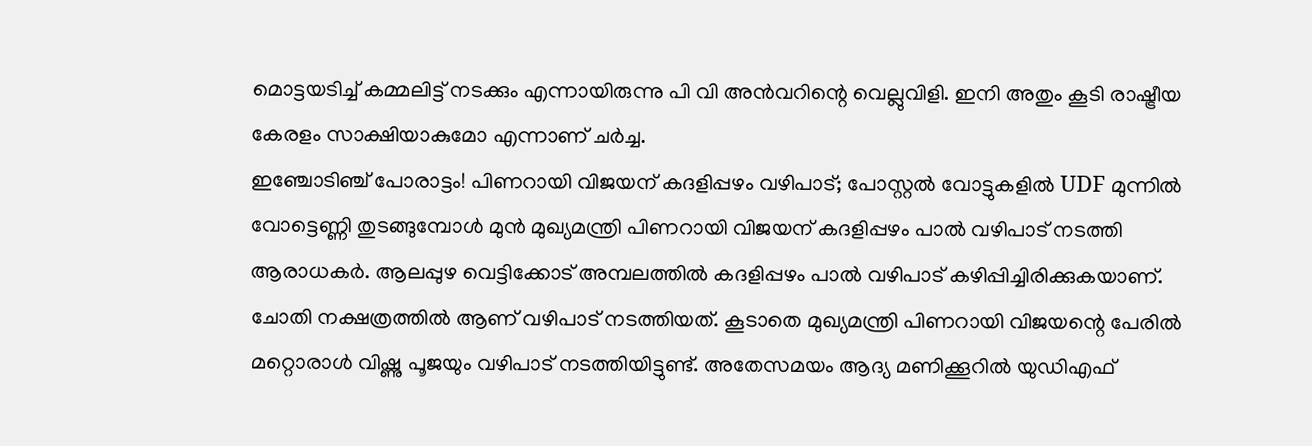മൊട്ടയടിച്ച് കമ്മലിട്ട് നടക്കും എന്നായിരുന്നു പി വി അൻവറിന്റെ വെല്ലുവിളി. ഇനി അതും കൂടി രാഷ്ട്രീയ കേരളം സാക്ഷിയാകുമോ എന്നാണ് ചർച്ച.
ഇഞ്ചോടിഞ്ച് പോരാട്ടം! പിണറായി വിജയന് കദളിപ്പഴം വഴിപാട്; പോസ്റ്റൽ വോട്ടുകളിൽ UDF മുന്നിൽ
വോട്ടെണ്ണി തുടങ്ങുമ്പോൾ മുൻ മുഖ്യമന്ത്രി പിണറായി വിജയന് കദളിപ്പഴം പാൽ വഴിപാട് നടത്തി ആരാധകർ. ആലപ്പുഴ വെട്ടിക്കോട് അമ്പലത്തിൽ കദളിപ്പഴം പാൽ വഴിപാട് കഴിപ്പിച്ചിരിക്കുകയാണ്. ചോതി നക്ഷത്രത്തിൽ ആണ് വഴിപാട് നടത്തിയത്. കൂടാതെ മുഖ്യമന്ത്രി പിണറായി വിജയന്റെ പേരിൽ മറ്റൊരാൾ വിഷ്ണു പൂജയും വഴിപാട് നടത്തിയിട്ടുണ്ട്. അതേസമയം ആദ്യ മണിക്കൂറിൽ യുഡിഎഫ്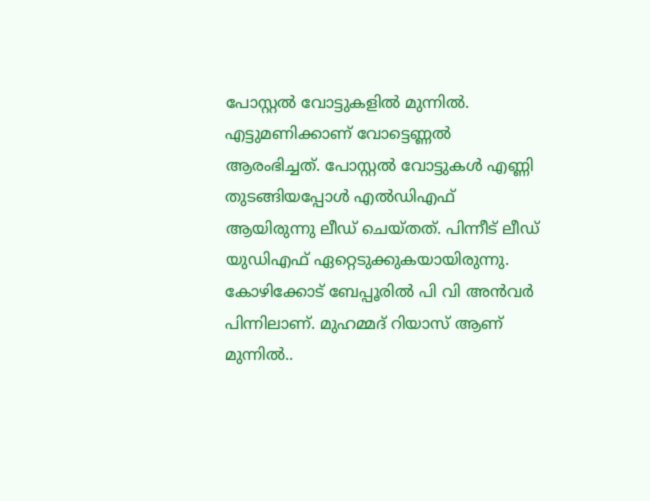പോസ്റ്റൽ വോട്ടുകളിൽ മുന്നിൽ. എട്ടുമണിക്കാണ് വോട്ടെണ്ണൽ ആരംഭിച്ചത്. പോസ്റ്റൽ വോട്ടുകൾ എണ്ണി തുടങ്ങിയപ്പോൾ എൽഡിഎഫ് ആയിരുന്നു ലീഡ് ചെയ്തത്. പിന്നീട് ലീഡ് യുഡിഎഫ് ഏറ്റെടുക്കുകയായിരുന്നു. കോഴിക്കോട് ബേപ്പൂരിൽ പി വി അൻവർ പിന്നിലാണ്. മുഹമ്മദ് റിയാസ് ആണ് മുന്നിൽ..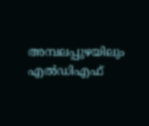അമ്പലപ്പുഴയിലും എൽഡിഎഫ്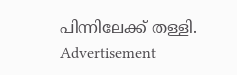പിന്നിലേക്ക് തള്ളി.
Advertisement